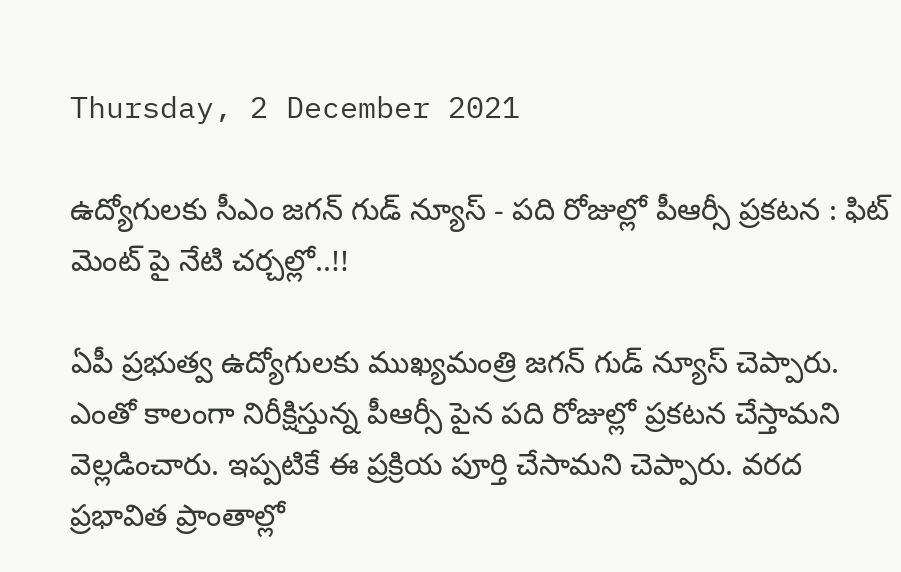Thursday, 2 December 2021

ఉద్యోగులకు సీఎం జగన్ గుడ్ న్యూస్ - పది రోజుల్లో పీఆర్సీ ప్రకటన : ఫిట్ మెంట్ పై నేటి చర్చల్లో..!!

ఏపీ ప్రభుత్వ ఉద్యోగులకు ముఖ్యమంత్రి జగన్ గుడ్ న్యూస్ చెప్పారు. ఎంతో కాలంగా నిరీక్షిస్తున్న పీఆర్సీ పైన పది రోజుల్లో ప్రకటన చేస్తామని వెల్లడించారు. ఇప్పటికే ఈ ప్రక్రియ పూర్తి చేసామని చెప్పారు. వరద ప్రభావిత ప్రాంతాల్లో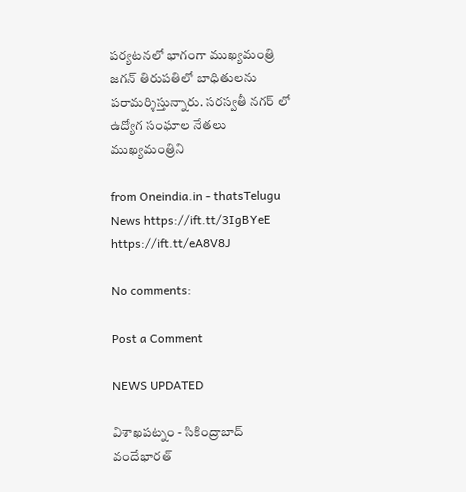పర్యటనలో భాగంగా ముఖ్యమంత్రి జగన్ తిరుపతిలో బాధితులను పరామర్శిస్తున్నారు. సరస్వతీ నగర్ లో ఉద్యోగ సంఘాల నేతలు ముఖ్యమంత్రిని

from Oneindia.in - thatsTelugu News https://ift.tt/3IgBYeE
https://ift.tt/eA8V8J

No comments:

Post a Comment

NEWS UPDATED

విశాఖపట్నం - సికింద్రాబాద్ వందేభారత్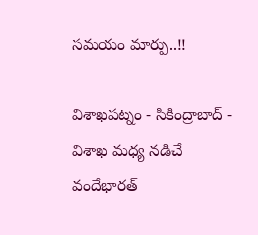సమయం మార్పు..!!

విశాఖపట్నం - సికింద్రాబాద్ - విశాఖ మధ్య నడిచే వందేభారత్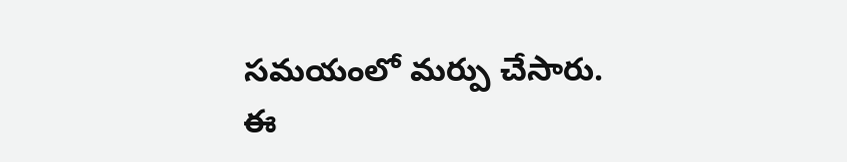సమయంలో మర్పు చేసారు. ఈ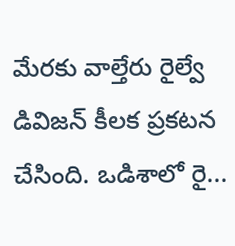మేరకు వాల్తేరు రైల్వే డివిజన్ కీలక ప్రకటన చేసింది. ఒడిశాలో రై...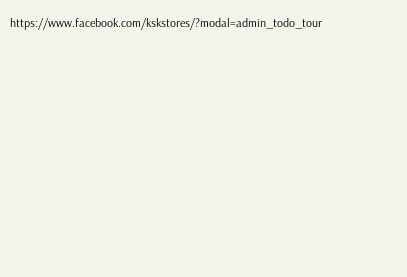https://www.facebook.com/kskstores/?modal=admin_todo_tour